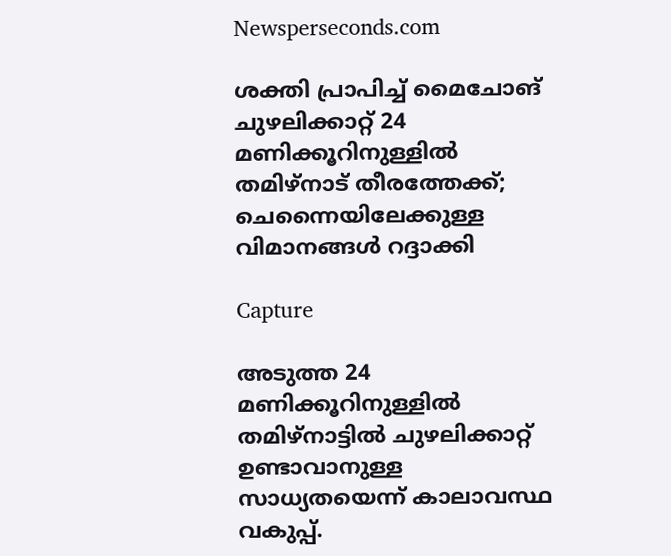Newsperseconds.com

ശക്തി പ്രാപിച്ച് മൈചോങ് ചുഴലിക്കാറ്റ് 24 മണിക്കൂറിനുള്ളില്‍ തമിഴ്നാട് തീരത്തേക്ക്; ചെന്നൈയിലേക്കുള്ള വിമാനങ്ങള്‍ റദ്ദാക്കി

Capture

അടുത്ത 24 മണിക്കൂറിനുള്ളില്‍ തമിഴ്നാട്ടില്‍ ചുഴലിക്കാറ്റ് ഉണ്ടാവാനുള്ള സാധ്യതയെന്ന് കാലാവസ്ഥ വകുപ്പ്.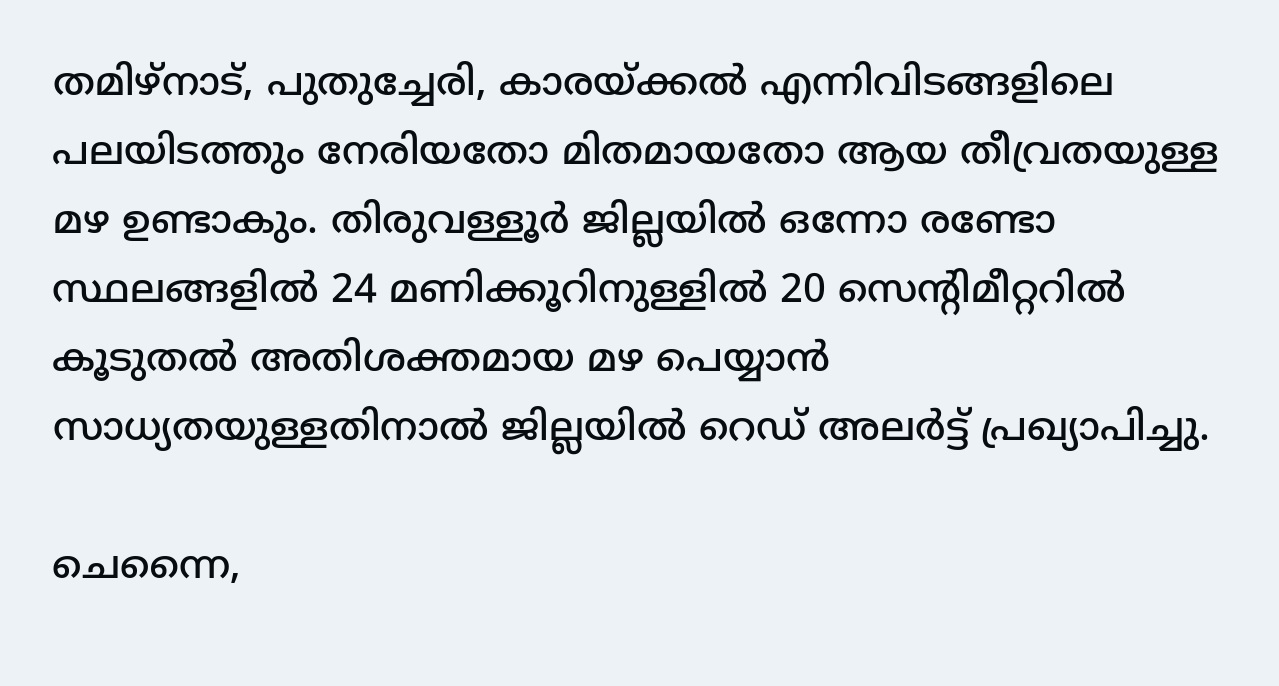തമിഴ്‌നാട്, പുതുച്ചേരി, കാരയ്ക്കല്‍ എന്നിവിടങ്ങളിലെ പലയിടത്തും നേരിയതോ മിതമായതോ ആയ തീവ്രതയുള്ള മഴ ഉണ്ടാകും. തിരുവള്ളൂര്‍ ജില്ലയില്‍ ഒന്നോ രണ്ടോ സ്ഥലങ്ങളില്‍ 24 മണിക്കൂറിനുള്ളില്‍ 20 സെന്റിമീറ്ററില്‍ കൂടുതല്‍ അതിശക്തമായ മഴ പെയ്യാന്‍ സാധ്യതയുള്ളതിനാല്‍ ജില്ലയില്‍ റെഡ് അലര്‍ട്ട് പ്രഖ്യാപിച്ചു.

ചെന്നൈ,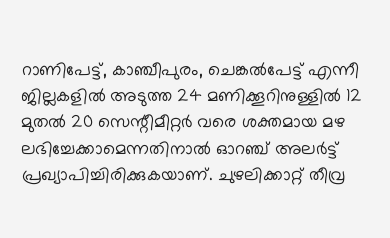റാണിപേട്ട്, കാഞ്ചീപുരം, ചെങ്കല്‍പേട്ട് എന്നീ ജില്ലകളില്‍ അടുത്ത 24 മണിക്കൂറിനുള്ളില്‍ 12 മുതല്‍ 20 സെന്റീമീറ്റര്‍ വരെ ശക്തമായ മഴ ലഭിച്ചേക്കാമെന്നതിനാല്‍ ഓറഞ്ച് അലര്‍ട്ട് പ്രഖ്യാപിച്ചിരിക്കുകയാണ്. ചുഴലിക്കാറ്റ് തീവ്ര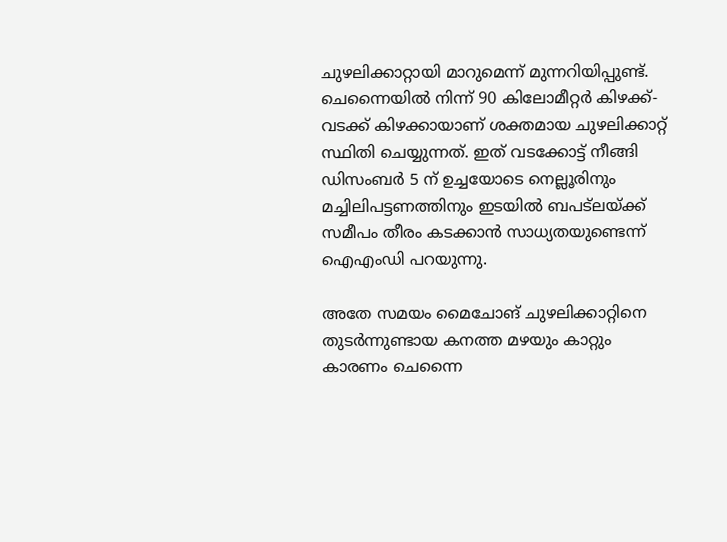ചുഴലിക്കാറ്റായി മാറുമെന്ന് മുന്നറിയിപ്പുണ്ട്. ചെന്നൈയില്‍ നിന്ന് 90 കിലോമീറ്റര്‍ കിഴക്ക്-വടക്ക് കിഴക്കായാണ് ശക്തമായ ചുഴലിക്കാറ്റ് സ്ഥിതി ചെയ്യുന്നത്. ഇത് വടക്കോട്ട് നീങ്ങി ഡിസംബര്‍ 5 ന് ഉച്ചയോടെ നെല്ലൂരിനും മച്ചിലിപട്ടണത്തിനും ഇടയില്‍ ബപട്ലയ്ക്ക് സമീപം തീരം കടക്കാന്‍ സാധ്യതയുണ്ടെന്ന് ഐഎംഡി പറയുന്നു.

അതേ സമയം മൈചോങ് ചുഴലിക്കാറ്റിനെ തുടര്‍ന്നുണ്ടായ കനത്ത മഴയും കാറ്റും കാരണം ചെന്നൈ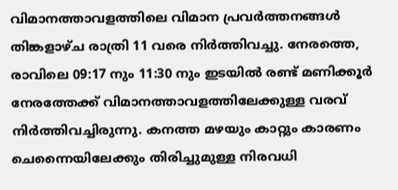വിമാനത്താവളത്തിലെ വിമാന പ്രവര്‍ത്തനങ്ങള്‍ തിങ്കളാഴ്ച രാത്രി 11 വരെ നിര്‍ത്തിവച്ചു. നേരത്തെ, രാവിലെ 09:17 നും 11:30 നും ഇടയില്‍ രണ്ട് മണിക്കൂര്‍ നേരത്തേക്ക് വിമാനത്താവളത്തിലേക്കുള്ള വരവ് നിര്‍ത്തിവച്ചിരുന്നു. കനത്ത മഴയും കാറ്റും കാരണം ചെന്നൈയിലേക്കും തിരിച്ചുമുള്ള നിരവധി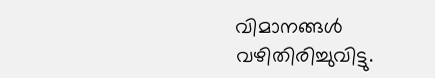വിമാനങ്ങള്‍ വഴിതിരിച്ചുവിട്ടു.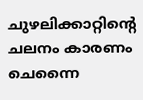ചുഴലിക്കാറ്റിന്റെ ചലനം കാരണം ചെന്നൈ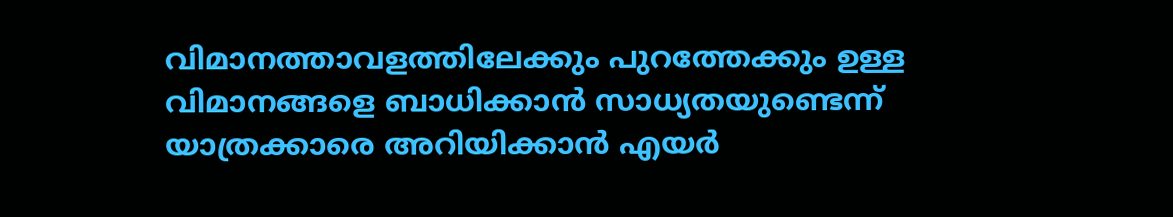വിമാനത്താവളത്തിലേക്കും പുറത്തേക്കും ഉള്ള വിമാനങ്ങളെ ബാധിക്കാന്‍ സാധ്യതയുണ്ടെന്ന് യാത്രക്കാരെ അറിയിക്കാന്‍ എയര്‍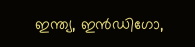ഇന്ത്യ, ഇന്‍ഡിഗോ,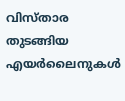വിസ്താര തുടങ്ങിയ എയര്‍ലൈനുകള്‍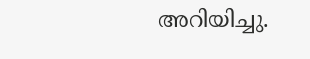അറിയിച്ചു.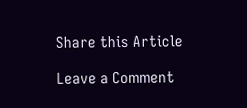Share this Article

Leave a Comment